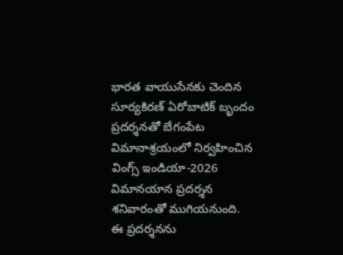భారత వాయుసేనకు చెందిన సూర్యకిరణ్ ఏరోబాటిక్ బృందం ప్రదర్శనతో బేగంపేట విమానాశ్రయంలో నిర్వహించిన వింగ్స్ ఇండియా-2026 విమానయాన ప్రదర్శన శనివారంతో ముగియనుంది. ఈ ప్రదర్శనను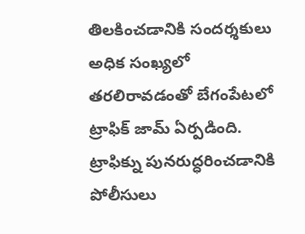తిలకించడానికి సందర్శకులు అధిక సంఖ్యలో తరలిరావడంతో బేగంపేటలో ట్రాఫిక్ జామ్ ఏర్పడింది. ట్రాఫిక్ను పునరుద్ధరించడానికి పోలీసులు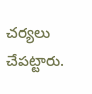చర్యలు చేపట్టారు.